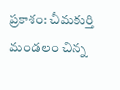ప్రకాశం: చీమకుర్తి మండలం చిన్న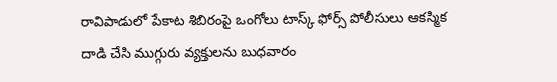రావిపాడులో పేకాట శిబిరంపై ఒంగోలు టాస్క్ ఫోర్స్ పోలీసులు ఆకస్మిక దాడి చేసి ముగ్గురు వ్యక్తులను బుధవారం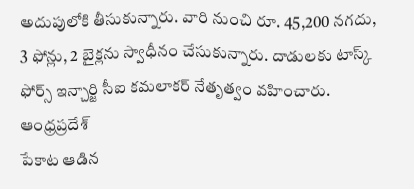అదుపులోకి తీసుకున్నారు. వారి నుంచి రూ. 45,200 నగదు, 3 ఫోన్లు, 2 బైక్లను స్వాధీనం చేసుకున్నారు. దాడులకు టాస్క్ ఫోర్స్ ఇన్చార్జి సీఐ కమలాకర్ నేతృత్వం వహించారు.
ఆంధ్రప్రదేశ్
పేకాట ఆడిన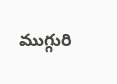ముగ్గురి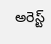అరెస్ట్